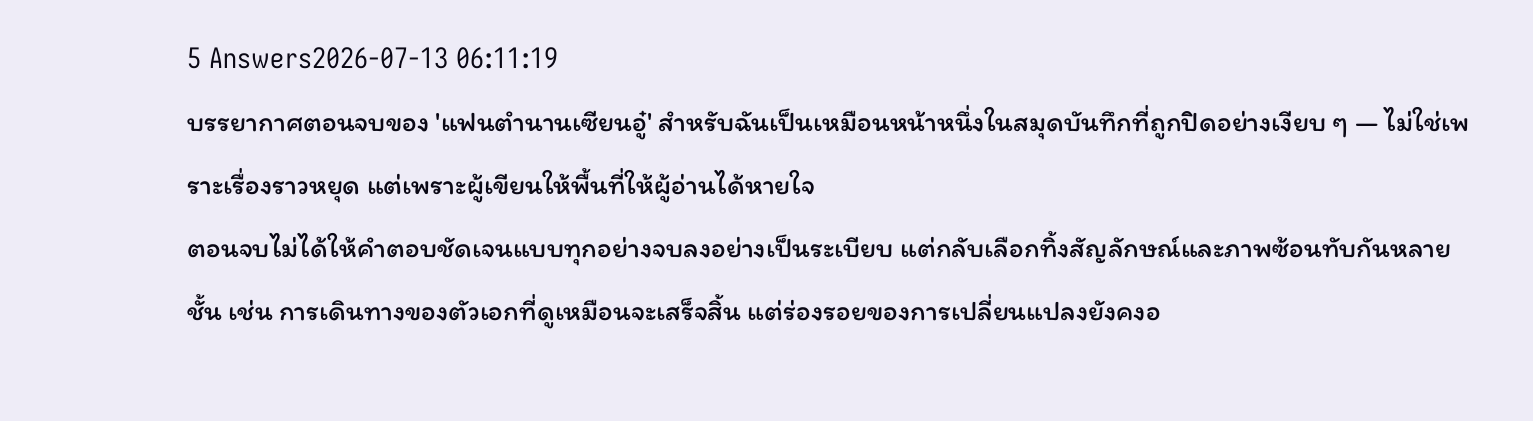5 Answers2026-07-13 06:11:19
บรรยากาศตอนจบของ 'แฟนตํานานเซียนอู๋' สำหรับฉันเป็นเหมือนหน้าหนึ่งในสมุดบันทึกที่ถูกปิดอย่างเงียบ ๆ — ไม่ใช่เพราะเรื่องราวหยุด แต่เพราะผู้เขียนให้พื้นที่ให้ผู้อ่านได้หายใจ
ตอนจบไม่ได้ให้คำตอบชัดเจนแบบทุกอย่างจบลงอย่างเป็นระเบียบ แต่กลับเลือกทิ้งสัญลักษณ์และภาพซ้อนทับกันหลายชั้น เช่น การเดินทางของตัวเอกที่ดูเหมือนจะเสร็จสิ้น แต่ร่องรอยของการเปลี่ยนแปลงยังคงอ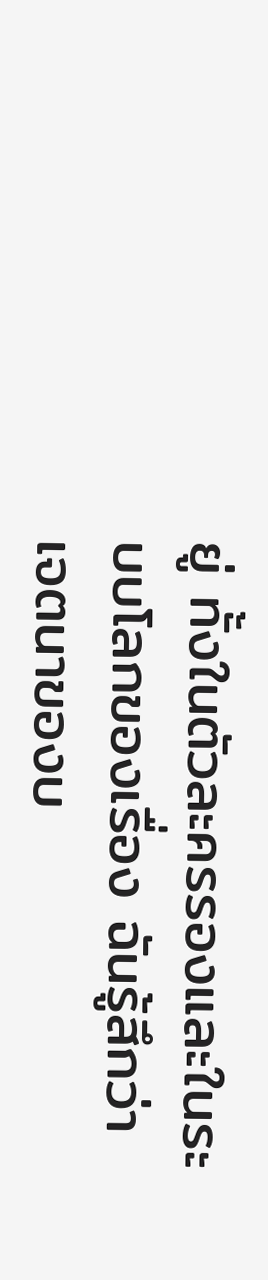ยู่ ทั้งในตัวละครรองและในระบบโลกของเรื่อง ฉันรู้สึกว่าเจตนาของบ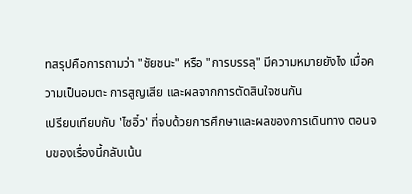ทสรุปคือการถามว่า "ชัยชนะ" หรือ "การบรรลุ" มีความหมายยังไง เมื่อความเป็นอมตะ การสูญเสีย และผลจากการตัดสินใจชนกัน
เปรียบเทียบกับ 'ไซอิ๋ว' ที่จบด้วยการศึกษาและผลของการเดินทาง ตอนจบของเรื่องนี้กลับเน้น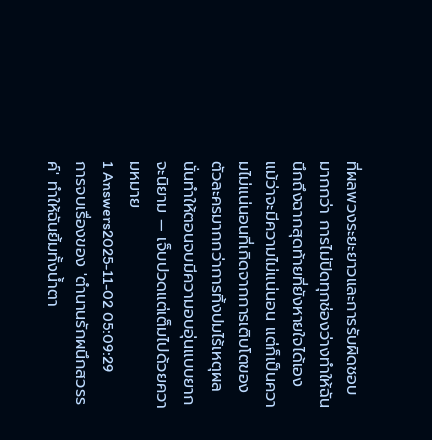ที่ผลพวงระยะยาวและการรับผิดชอบมากกว่า การไม่ปิดทุกช่องว่างทำให้ฉันนึกถึงฉากสุดท้ายที่ยังหายใจได้เอง แม้ว่าจะมีความไม่แน่นอน แต่ก็เป็นความไม่แน่นอนที่เกิดจากการเติบโตของตัวละครมากกว่าการทิ้งปมไร้เหตุผล นั่นทำให้ตอนจบมีความอบอุ่นแบบยากจะนิยาม — เจ็บปวดแต่เต็มไปด้วยความหมาย
1 Answers2025-11-02 05:09:29
การจบเรื่องของ 'ตำนานรักผนึกสวรรค์' ทำให้ฉันยิ้มทั้งน้ำตา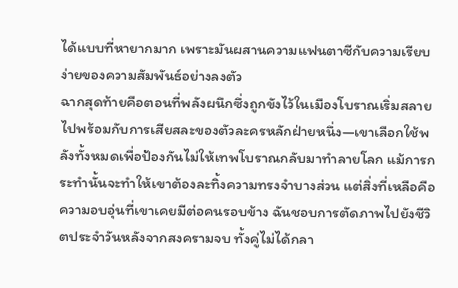ได้แบบที่หายากมาก เพราะมันผสานความแฟนตาซีกับความเรียบง่ายของความสัมพันธ์อย่างลงตัว
ฉากสุดท้ายคือตอนที่พลังผนึกซึ่งถูกขังไว้ในเมืองโบราณเริ่มสลายไปพร้อมกับการเสียสละของตัวละครหลักฝ่ายหนึ่ง—เขาเลือกใช้พลังทั้งหมดเพื่อป้องกันไม่ให้เทพโบราณกลับมาทำลายโลก แม้การกระทำนั้นจะทำให้เขาต้องละทิ้งความทรงจำบางส่วน แต่สิ่งที่เหลือคือความอบอุ่นที่เขาเคยมีต่อคนรอบข้าง ฉันชอบการตัดภาพไปยังชีวิตประจำวันหลังจากสงครามจบ ทั้งคู่ไม่ได้กลา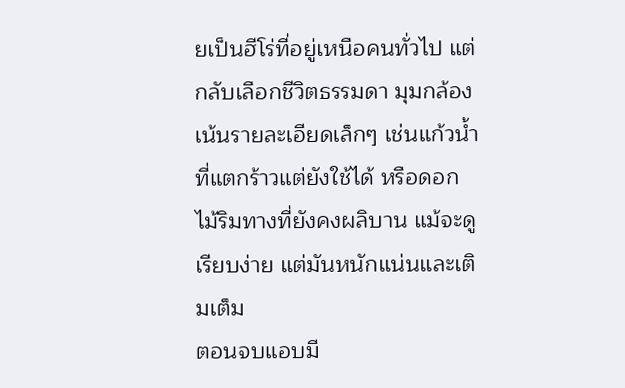ยเป็นฮีโร่ที่อยู่เหนือคนทั่วไป แต่กลับเลือกชีวิตธรรมดา มุมกล้องเน้นรายละเอียดเล็กๆ เช่นแก้วน้ำที่แตกร้าวแต่ยังใช้ได้ หรือดอกไม้ริมทางที่ยังคงผลิบาน แม้จะดูเรียบง่าย แต่มันหนักแน่นและเติมเต็ม
ตอนจบแอบมี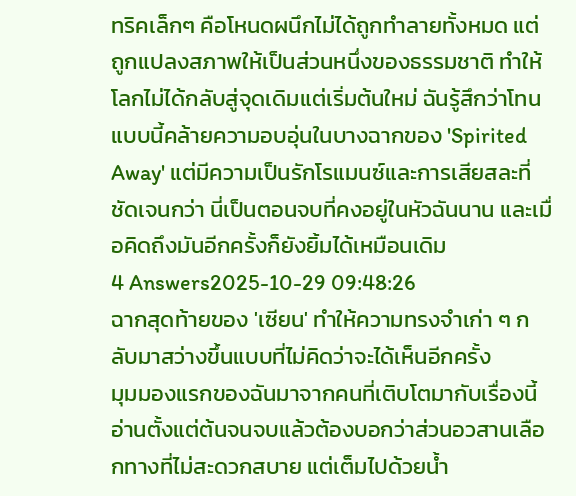ทริคเล็กๆ คือโหนดผนึกไม่ได้ถูกทำลายทั้งหมด แต่ถูกแปลงสภาพให้เป็นส่วนหนึ่งของธรรมชาติ ทำให้โลกไม่ได้กลับสู่จุดเดิมแต่เริ่มต้นใหม่ ฉันรู้สึกว่าโทนแบบนี้คล้ายความอบอุ่นในบางฉากของ 'Spirited Away' แต่มีความเป็นรักโรแมนซ์และการเสียสละที่ชัดเจนกว่า นี่เป็นตอนจบที่คงอยู่ในหัวฉันนาน และเมื่อคิดถึงมันอีกครั้งก็ยังยิ้มได้เหมือนเดิม
4 Answers2025-10-29 09:48:26
ฉากสุดท้ายของ 'เซียน' ทำให้ความทรงจำเก่า ๆ กลับมาสว่างขึ้นแบบที่ไม่คิดว่าจะได้เห็นอีกครั้ง
มุมมองแรกของฉันมาจากคนที่เติบโตมากับเรื่องนี้ อ่านตั้งแต่ต้นจนจบแล้วต้องบอกว่าส่วนอวสานเลือกทางที่ไม่สะดวกสบาย แต่เต็มไปด้วยน้ำ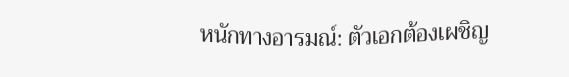หนักทางอารมณ์: ตัวเอกต้องเผชิญ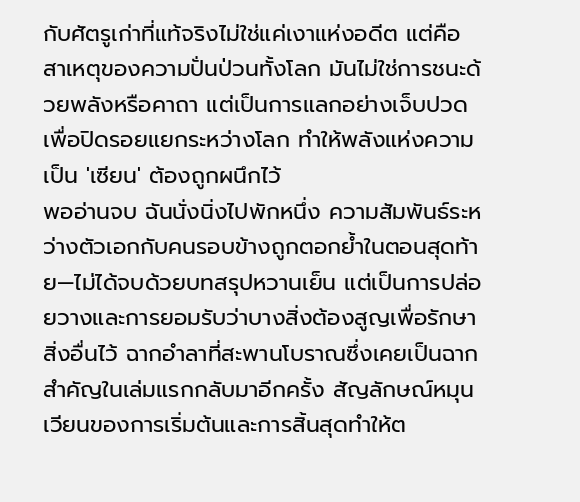กับศัตรูเก่าที่แท้จริงไม่ใช่แค่เงาแห่งอดีต แต่คือสาเหตุของความปั่นป่วนทั้งโลก มันไม่ใช่การชนะด้วยพลังหรือคาถา แต่เป็นการแลกอย่างเจ็บปวดเพื่อปิดรอยแยกระหว่างโลก ทำให้พลังแห่งความเป็น 'เซียน' ต้องถูกผนึกไว้
พออ่านจบ ฉันนั่งนิ่งไปพักหนึ่ง ความสัมพันธ์ระหว่างตัวเอกกับคนรอบข้างถูกตอกย้ำในตอนสุดท้าย—ไม่ได้จบด้วยบทสรุปหวานเย็น แต่เป็นการปล่อยวางและการยอมรับว่าบางสิ่งต้องสูญเพื่อรักษาสิ่งอื่นไว้ ฉากอำลาที่สะพานโบราณซึ่งเคยเป็นฉากสำคัญในเล่มแรกกลับมาอีกครั้ง สัญลักษณ์หมุนเวียนของการเริ่มต้นและการสิ้นสุดทำให้ต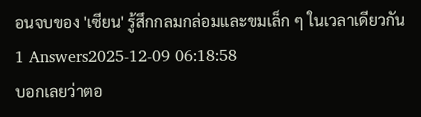อนจบของ 'เซียน' รู้สึกกลมกล่อมและขมเล็ก ๆ ในเวลาเดียวกัน
1 Answers2025-12-09 06:18:58
บอกเลยว่าตอ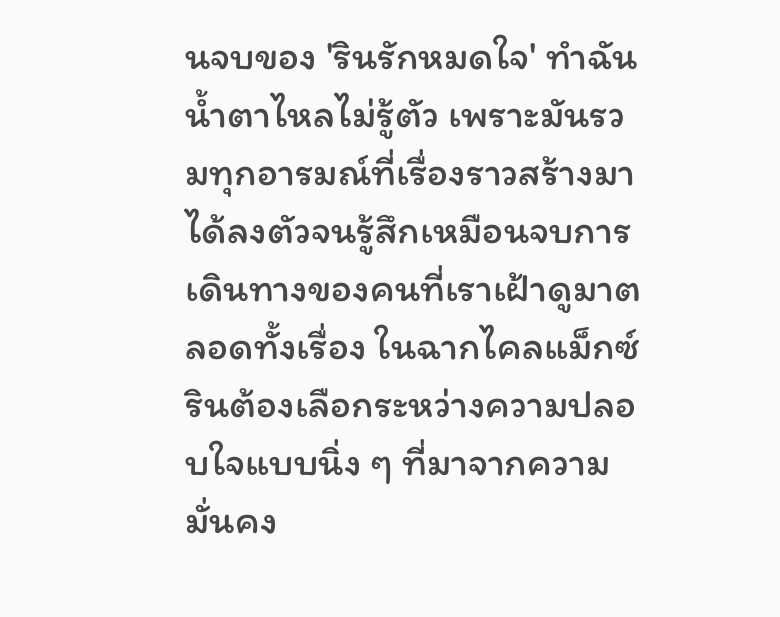นจบของ 'รินรักหมดใจ' ทำฉันน้ำตาไหลไม่รู้ตัว เพราะมันรวมทุกอารมณ์ที่เรื่องราวสร้างมาได้ลงตัวจนรู้สึกเหมือนจบการเดินทางของคนที่เราเฝ้าดูมาตลอดทั้งเรื่อง ในฉากไคลแม็กซ์ รินต้องเลือกระหว่างความปลอบใจแบบนิ่ง ๆ ที่มาจากความมั่นคง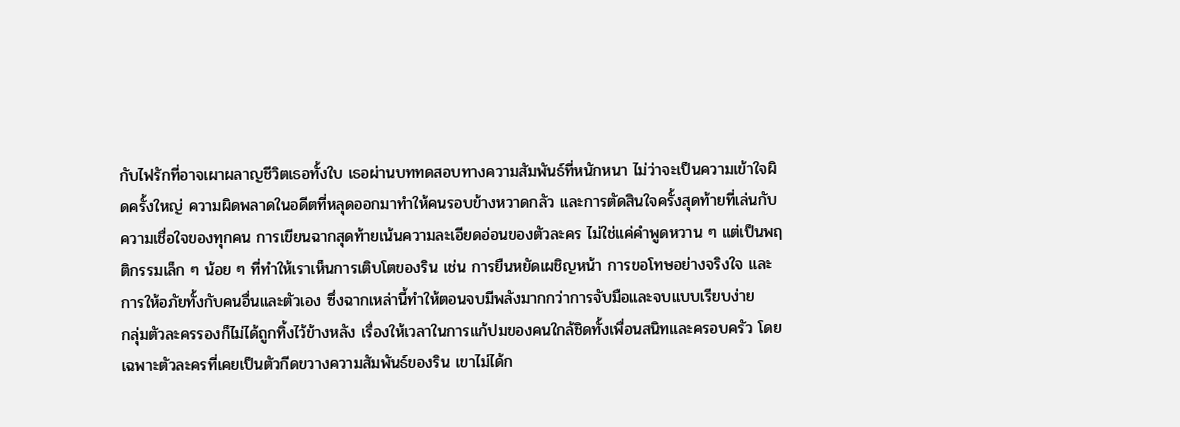กับไฟรักที่อาจเผาผลาญชีวิตเธอทั้งใบ เธอผ่านบททดสอบทางความสัมพันธ์ที่หนักหนา ไม่ว่าจะเป็นความเข้าใจผิดครั้งใหญ่ ความผิดพลาดในอดีตที่หลุดออกมาทำให้คนรอบข้างหวาดกลัว และการตัดสินใจครั้งสุดท้ายที่เล่นกับความเชื่อใจของทุกคน การเขียนฉากสุดท้ายเน้นความละเอียดอ่อนของตัวละคร ไม่ใช่แค่คำพูดหวาน ๆ แต่เป็นพฤติกรรมเล็ก ๆ น้อย ๆ ที่ทำให้เราเห็นการเติบโตของริน เช่น การยืนหยัดเผชิญหน้า การขอโทษอย่างจริงใจ และการให้อภัยทั้งกับคนอื่นและตัวเอง ซึ่งฉากเหล่านี้ทำให้ตอนจบมีพลังมากกว่าการจับมือและจบแบบเรียบง่าย
กลุ่มตัวละครรองก็ไม่ได้ถูกทิ้งไว้ข้างหลัง เรื่องให้เวลาในการแก้ปมของคนใกล้ชิดทั้งเพื่อนสนิทและครอบครัว โดยเฉพาะตัวละครที่เคยเป็นตัวกีดขวางความสัมพันธ์ของริน เขาไม่ได้ก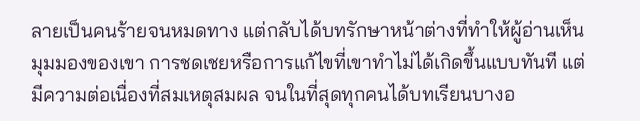ลายเป็นคนร้ายจนหมดทาง แต่กลับได้บทรักษาหน้าต่างที่ทำให้ผู้อ่านเห็นมุมมองของเขา การชดเชยหรือการแก้ไขที่เขาทำไม่ได้เกิดขึ้นแบบทันที แต่มีความต่อเนื่องที่สมเหตุสมผล จนในที่สุดทุกคนได้บทเรียนบางอ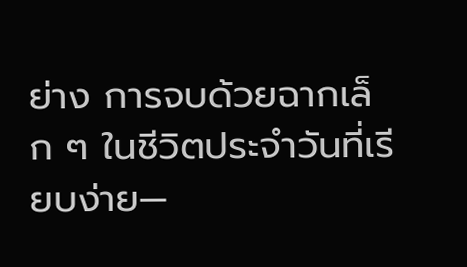ย่าง การจบด้วยฉากเล็ก ๆ ในชีวิตประจำวันที่เรียบง่าย—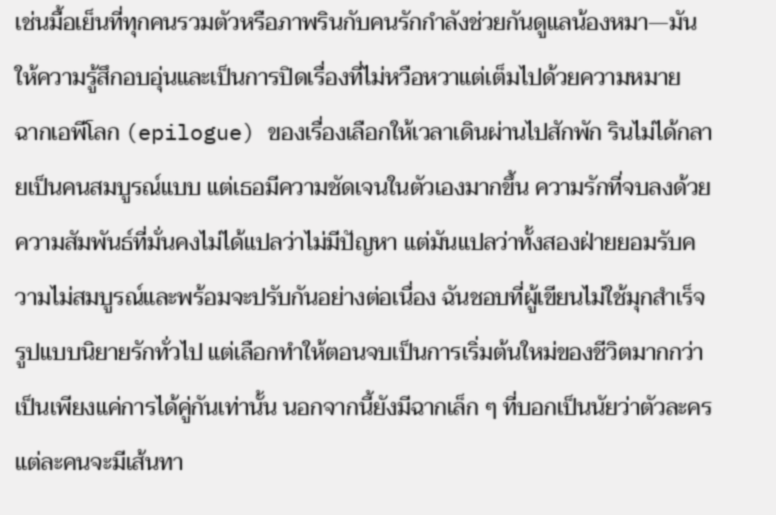เช่นมื้อเย็นที่ทุกคนรวมตัวหรือภาพรินกับคนรักกำลังช่วยกันดูแลน้องหมา—มันให้ความรู้สึกอบอุ่นและเป็นการปิดเรื่องที่ไม่หวือหวาแต่เต็มไปด้วยความหมาย
ฉากเอพีโลก (epilogue) ของเรื่องเลือกให้เวลาเดินผ่านไปสักพัก รินไม่ได้กลายเป็นคนสมบูรณ์แบบ แต่เธอมีความชัดเจนในตัวเองมากขึ้น ความรักที่จบลงด้วยความสัมพันธ์ที่มั่นคงไม่ได้แปลว่าไม่มีปัญหา แต่มันแปลว่าทั้งสองฝ่ายยอมรับความไม่สมบูรณ์และพร้อมจะปรับกันอย่างต่อเนื่อง ฉันชอบที่ผู้เขียนไม่ใช้มุกสำเร็จรูปแบบนิยายรักทั่วไป แต่เลือกทำให้ตอนจบเป็นการเริ่มต้นใหม่ของชีวิตมากกว่าเป็นเพียงแค่การได้คู่กันเท่านั้น นอกจากนี้ยังมีฉากเล็ก ๆ ที่บอกเป็นนัยว่าตัวละครแต่ละคนจะมีเส้นทา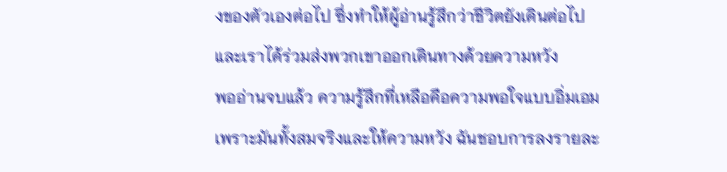งของตัวเองต่อไป ซึ่งทำให้ผู้อ่านรู้สึกว่าชีวิตยังเดินต่อไปและเราได้ร่วมส่งพวกเขาออกเดินทางด้วยความหวัง
พออ่านจบแล้ว ความรู้สึกที่เหลือคือความพอใจแบบอิ่มเอม เพราะมันทั้งสมจริงและให้ความหวัง ฉันชอบการลงรายละ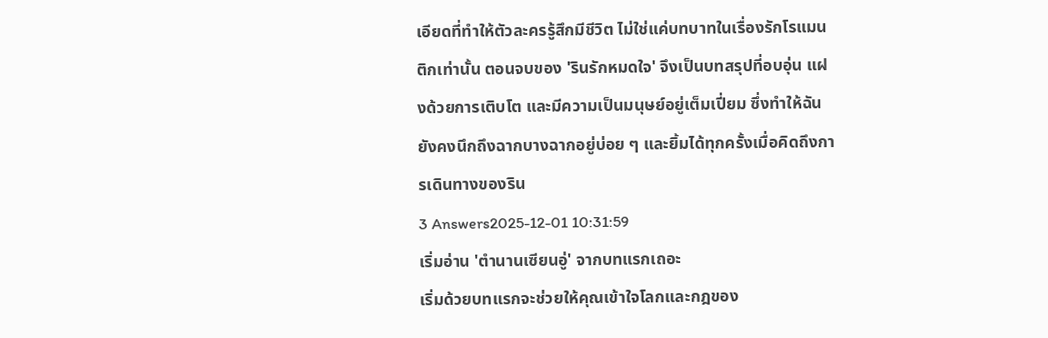เอียดที่ทำให้ตัวละครรู้สึกมีชีวิต ไม่ใช่แค่บทบาทในเรื่องรักโรแมนติกเท่านั้น ตอนจบของ 'รินรักหมดใจ' จึงเป็นบทสรุปที่อบอุ่น แฝงด้วยการเติบโต และมีความเป็นมนุษย์อยู่เต็มเปี่ยม ซึ่งทำให้ฉันยังคงนึกถึงฉากบางฉากอยู่บ่อย ๆ และยิ้มได้ทุกครั้งเมื่อคิดถึงการเดินทางของริน
3 Answers2025-12-01 10:31:59
เริ่มอ่าน 'ตำนานเซียนอู่' จากบทแรกเถอะ
เริ่มด้วยบทแรกจะช่วยให้คุณเข้าใจโลกและกฎของ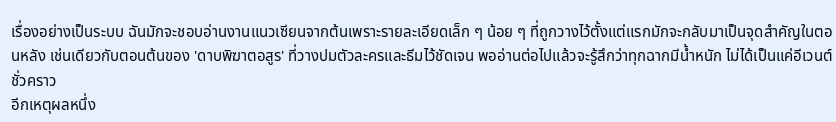เรื่องอย่างเป็นระบบ ฉันมักจะชอบอ่านงานแนวเซียนจากต้นเพราะรายละเอียดเล็ก ๆ น้อย ๆ ที่ถูกวางไว้ตั้งแต่แรกมักจะกลับมาเป็นจุดสำคัญในตอนหลัง เช่นเดียวกับตอนต้นของ 'ดาบพิฆาตอสูร' ที่วางปมตัวละครและธีมไว้ชัดเจน พออ่านต่อไปแล้วจะรู้สึกว่าทุกฉากมีน้ำหนัก ไม่ได้เป็นแค่อีเวนต์ชั่วคราว
อีกเหตุผลหนึ่ง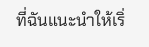ที่ฉันแนะนำให้เริ่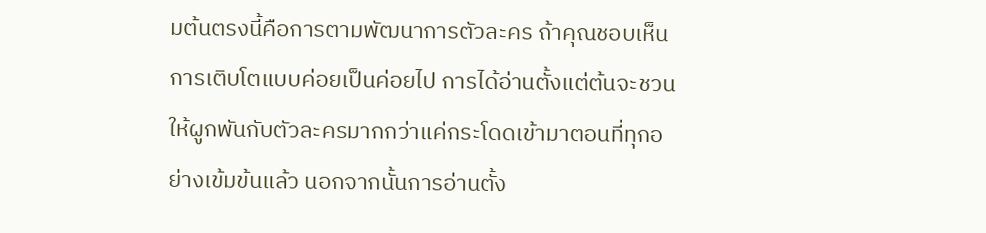มต้นตรงนี้คือการตามพัฒนาการตัวละคร ถ้าคุณชอบเห็นการเติบโตแบบค่อยเป็นค่อยไป การได้อ่านตั้งแต่ต้นจะชวนให้ผูกพันกับตัวละครมากกว่าแค่กระโดดเข้ามาตอนที่ทุกอย่างเข้มข้นแล้ว นอกจากนั้นการอ่านตั้ง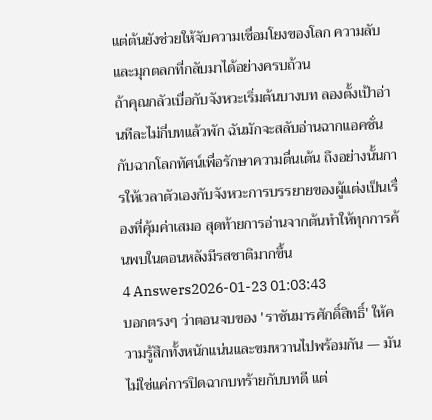แต่ต้นยังช่วยให้จับความเชื่อมโยงของโลก ความลับ และมุกตลกที่กลับมาได้อย่างครบถ้วน
ถ้าคุณกลัวเบื่อกับจังหวะเริ่มต้นบางบท ลองตั้งเป้าอ่านทีละไม่กี่บทแล้วพัก ฉันมักจะสลับอ่านฉากแอคชั่นกับฉากโลกทัศน์เพื่อรักษาความตื่นเต้น ถึงอย่างนั้นการให้เวลาตัวเองกับจังหวะการบรรยายของผู้แต่งเป็นเรื่องที่คุ้มค่าเสมอ สุดท้ายการอ่านจากต้นทำให้ทุกการค้นพบในตอนหลังมีรสชาติมากขึ้น
4 Answers2026-01-23 01:03:43
บอกตรงๆ ว่าตอนจบของ 'ราชันมารศักดิ์สิทธิ์' ให้ความรู้สึกทั้งหนักแน่นและขมหวานไปพร้อมกัน — มันไม่ใช่แค่การปิดฉากบทร้ายกับบทดี แต่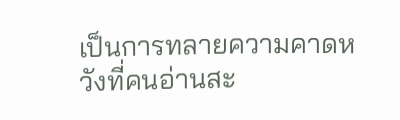เป็นการทลายความคาดหวังที่คนอ่านสะ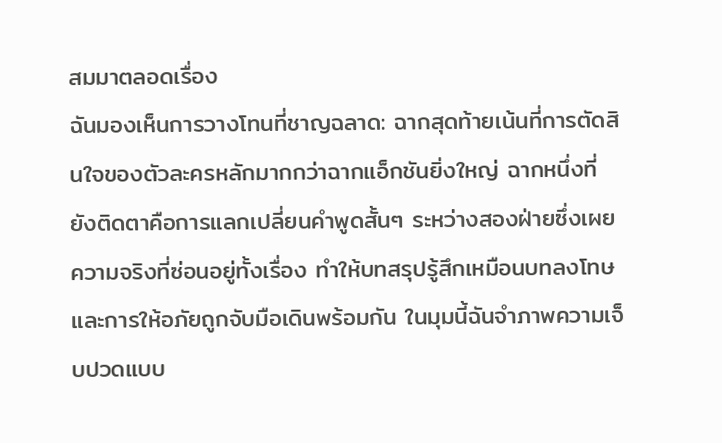สมมาตลอดเรื่อง
ฉันมองเห็นการวางโทนที่ชาญฉลาด: ฉากสุดท้ายเน้นที่การตัดสินใจของตัวละครหลักมากกว่าฉากแอ็กชันยิ่งใหญ่ ฉากหนึ่งที่ยังติดตาคือการแลกเปลี่ยนคำพูดสั้นๆ ระหว่างสองฝ่ายซึ่งเผยความจริงที่ซ่อนอยู่ทั้งเรื่อง ทำให้บทสรุปรู้สึกเหมือนบทลงโทษและการให้อภัยถูกจับมือเดินพร้อมกัน ในมุมนี้ฉันจำภาพความเจ็บปวดแบบ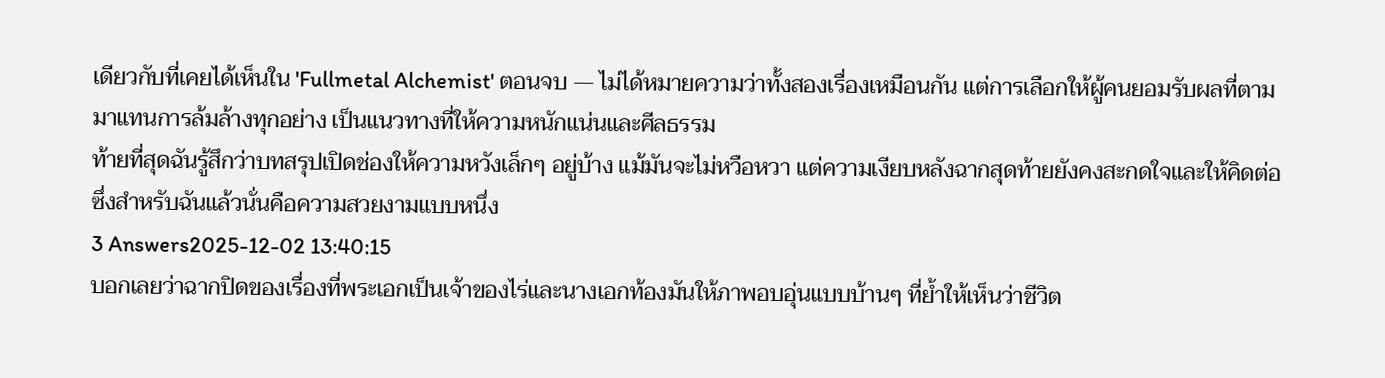เดียวกับที่เคยได้เห็นใน 'Fullmetal Alchemist' ตอนจบ — ไม่ได้หมายความว่าทั้งสองเรื่องเหมือนกัน แต่การเลือกให้ผู้คนยอมรับผลที่ตามมาแทนการล้มล้างทุกอย่าง เป็นแนวทางที่ให้ความหนักแน่นและศีลธรรม
ท้ายที่สุดฉันรู้สึกว่าบทสรุปเปิดช่องให้ความหวังเล็กๆ อยู่บ้าง แม้มันจะไม่หวือหวา แต่ความเงียบหลังฉากสุดท้ายยังคงสะกดใจและให้คิดต่อ ซึ่งสำหรับฉันแล้วนั่นคือความสวยงามแบบหนึ่ง
3 Answers2025-12-02 13:40:15
บอกเลยว่าฉากปิดของเรื่องที่พระเอกเป็นเจ้าของไร่และนางเอกท้องมันให้ภาพอบอุ่นแบบบ้านๆ ที่ย้ำให้เห็นว่าชีวิต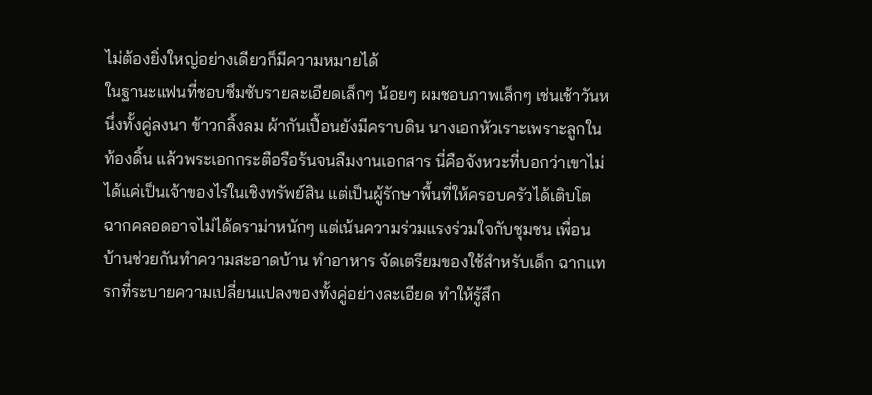ไม่ต้องยิ่งใหญ่อย่างเดียวก็มีความหมายได้
ในฐานะแฟนที่ชอบซึมซับรายละเอียดเล็กๆ น้อยๆ ผมชอบภาพเล็กๆ เช่นเช้าวันหนึ่งทั้งคู่ลงนา ข้าวกลิ้งลม ผ้ากันเปื้อนยังมีคราบดิน นางเอกหัวเราะเพราะลูกในท้องดิ้น แล้วพระเอกกระตือรือร้นจนลืมงานเอกสาร นี่คือจังหวะที่บอกว่าเขาไม่ได้แค่เป็นเจ้าของไร่ในเชิงทรัพย์สิน แต่เป็นผู้รักษาพื้นที่ให้ครอบครัวได้เติบโต ฉากคลอดอาจไม่ได้ดราม่าหนักๆ แต่เน้นความร่วมแรงร่วมใจกับชุมชน เพื่อนบ้านช่วยกันทำความสะอาดบ้าน ทำอาหาร จัดเตรียมของใช้สำหรับเด็ก ฉากแทรกที่ระบายความเปลี่ยนแปลงของทั้งคู่อย่างละเอียด ทำให้รู้สึก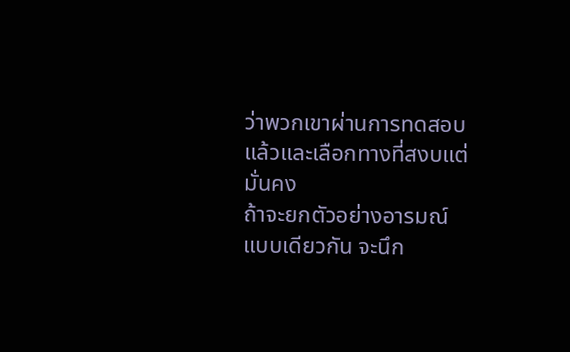ว่าพวกเขาผ่านการทดสอบแล้วและเลือกทางที่สงบแต่มั่นคง
ถ้าจะยกตัวอย่างอารมณ์แบบเดียวกัน จะนึก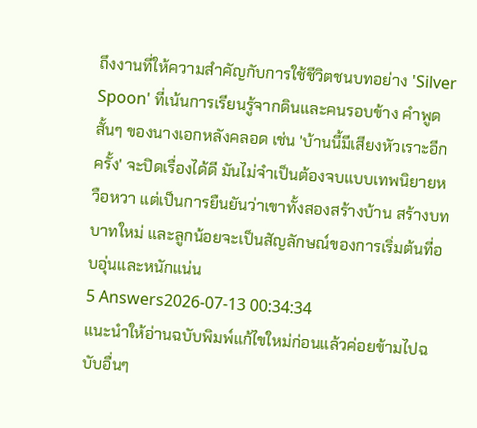ถึงงานที่ให้ความสำคัญกับการใช้ชีวิตชนบทอย่าง 'Silver Spoon' ที่เน้นการเรียนรู้จากดินและคนรอบข้าง คำพูดสั้นๆ ของนางเอกหลังคลอด เช่น 'บ้านนี้มีเสียงหัวเราะอีกครั้ง' จะปิดเรื่องได้ดี มันไม่จำเป็นต้องจบแบบเทพนิยายหวือหวา แต่เป็นการยืนยันว่าเขาทั้งสองสร้างบ้าน สร้างบทบาทใหม่ และลูกน้อยจะเป็นสัญลักษณ์ของการเริ่มต้นที่อบอุ่นและหนักแน่น
5 Answers2026-07-13 00:34:34
แนะนำให้อ่านฉบับพิมพ์แก้ไขใหม่ก่อนแล้วค่อยข้ามไปฉบับอื่นๆ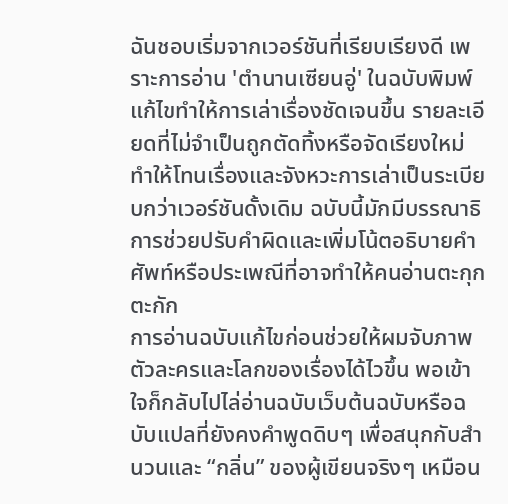ฉันชอบเริ่มจากเวอร์ชันที่เรียบเรียงดี เพราะการอ่าน 'ตํานานเซียนอู่' ในฉบับพิมพ์แก้ไขทำให้การเล่าเรื่องชัดเจนขึ้น รายละเอียดที่ไม่จำเป็นถูกตัดทิ้งหรือจัดเรียงใหม่ ทำให้โทนเรื่องและจังหวะการเล่าเป็นระเบียบกว่าเวอร์ชันดั้งเดิม ฉบับนี้มักมีบรรณาธิการช่วยปรับคำผิดและเพิ่มโน้ตอธิบายคำศัพท์หรือประเพณีที่อาจทำให้คนอ่านตะกุกตะกัก
การอ่านฉบับแก้ไขก่อนช่วยให้ผมจับภาพตัวละครและโลกของเรื่องได้ไวขึ้น พอเข้าใจก็กลับไปไล่อ่านฉบับเว็บต้นฉบับหรือฉบับแปลที่ยังคงคำพูดดิบๆ เพื่อสนุกกับสำนวนและ “กลิ่น” ของผู้เขียนจริงๆ เหมือน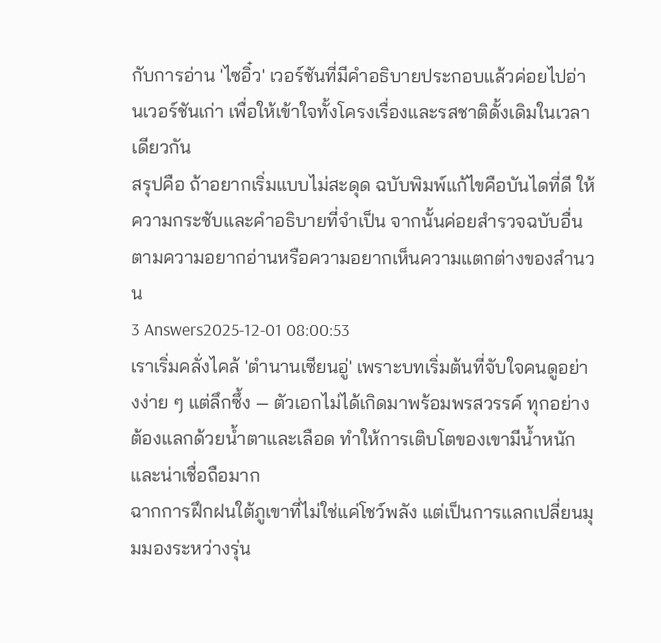กับการอ่าน 'ไซอิ๋ว' เวอร์ชันที่มีคำอธิบายประกอบแล้วค่อยไปอ่านเวอร์ชันเก่า เพื่อให้เข้าใจทั้งโครงเรื่องและรสชาติดั้งเดิมในเวลาเดียวกัน
สรุปคือ ถ้าอยากเริ่มแบบไม่สะดุด ฉบับพิมพ์แก้ไขคือบันไดที่ดี ให้ความกระชับและคำอธิบายที่จำเป็น จากนั้นค่อยสำรวจฉบับอื่นตามความอยากอ่านหรือความอยากเห็นความแตกต่างของสำนวน
3 Answers2025-12-01 08:00:53
เราเริ่มคลั่งไคล้ 'ตำนานเซียนอู่' เพราะบทเริ่มต้นที่จับใจคนดูอย่างง่าย ๆ แต่ลึกซึ้ง — ตัวเอกไม่ได้เกิดมาพร้อมพรสวรรค์ ทุกอย่างต้องแลกด้วยน้ำตาและเลือด ทำให้การเติบโตของเขามีน้ำหนักและน่าเชื่อถือมาก
ฉากการฝึกฝนใต้ภูเขาที่ไม่ใช่แค่โชว์พลัง แต่เป็นการแลกเปลี่ยนมุมมองระหว่างรุ่น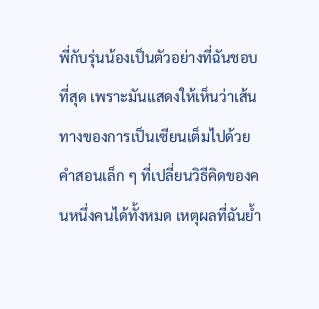พี่กับรุ่นน้องเป็นตัวอย่างที่ฉันชอบที่สุด เพราะมันแสดงให้เห็นว่าเส้นทางของการเป็นเซียนเต็มไปด้วยคำสอนเล็ก ๆ ที่เปลี่ยนวิธีคิดของคนหนึ่งคนได้ทั้งหมด เหตุผลที่ฉันย้ำ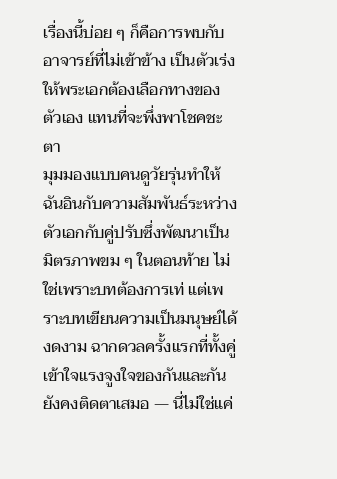เรื่องนี้บ่อย ๆ ก็คือการพบกับอาจารย์ที่ไม่เข้าข้าง เป็นตัวเร่งให้พระเอกต้องเลือกทางของตัวเอง แทนที่จะพึ่งพาโชคชะตา
มุมมองแบบคนดูวัยรุ่นทำให้ฉันอินกับความสัมพันธ์ระหว่างตัวเอกกับคู่ปรับซึ่งพัฒนาเป็นมิตรภาพขม ๆ ในตอนท้าย ไม่ใช่เพราะบทต้องการเท่ แต่เพราะบทเขียนความเป็นมนุษย์ได้งดงาม ฉากดวลครั้งแรกที่ทั้งคู่เข้าใจแรงจูงใจของกันและกันยังคงติดตาเสมอ — นี่ไม่ใช่แค่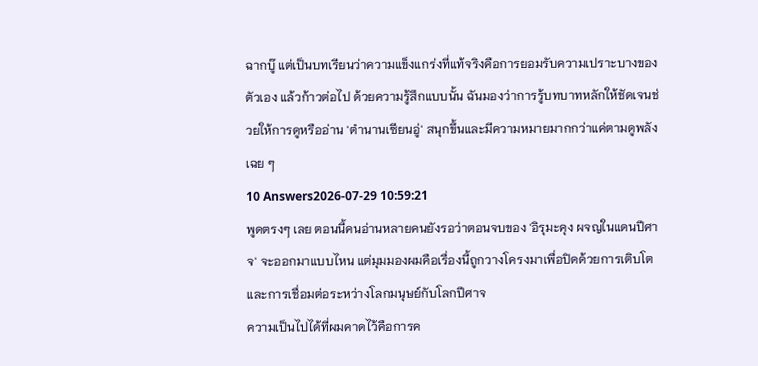ฉากบู๊ แต่เป็นบทเรียนว่าความแข็งแกร่งที่แท้จริงคือการยอมรับความเปราะบางของตัวเอง แล้วก้าวต่อไป ด้วยความรู้สึกแบบนั้น ฉันมองว่าการรู้บทบาทหลักให้ชัดเจนช่วยให้การดูหรืออ่าน 'ตำนานเซียนอู่' สนุกขึ้นและมีความหมายมากกว่าแค่ตามดูพลังเฉย ๆ
10 Answers2026-07-29 10:59:21
พูดตรงๆ เลย ตอนนี้คนอ่านหลายคนยังรอว่าตอนจบของ 'อิรุมะคุง ผจญในแดนปีศาจ' จะออกมาแบบไหน แต่มุมมองผมคือเรื่องนี้ถูกวางโครงมาเพื่อปิดด้วยการเติบโตและการเชื่อมต่อระหว่างโลกมนุษย์กับโลกปีศาจ
ความเป็นไปได้ที่ผมคาดไว้คือการค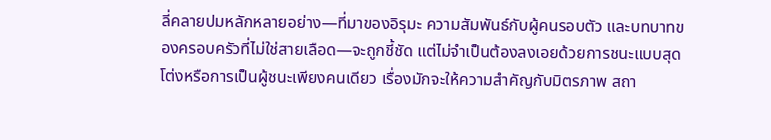ลี่คลายปมหลักหลายอย่าง—ที่มาของอิรุมะ ความสัมพันธ์กับผู้คนรอบตัว และบทบาทของครอบครัวที่ไม่ใช่สายเลือด—จะถูกชี้ชัด แต่ไม่จำเป็นต้องลงเอยด้วยการชนะแบบสุดโต่งหรือการเป็นผู้ชนะเพียงคนเดียว เรื่องมักจะให้ความสำคัญกับมิตรภาพ สถา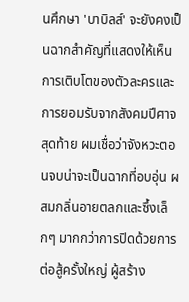นศึกษา 'บาบิลส์' จะยังคงเป็นฉากสำคัญที่แสดงให้เห็นการเติบโตของตัวละครและการยอมรับจากสังคมปีศาจ
สุดท้าย ผมเชื่อว่าจังหวะตอนจบน่าจะเป็นฉากที่อบอุ่น ผสมกลิ่นอายตลกและซึ้งเล็กๆ มากกว่าการปิดด้วยการต่อสู้ครั้งใหญ่ ผู้สร้าง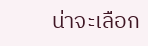น่าจะเลือก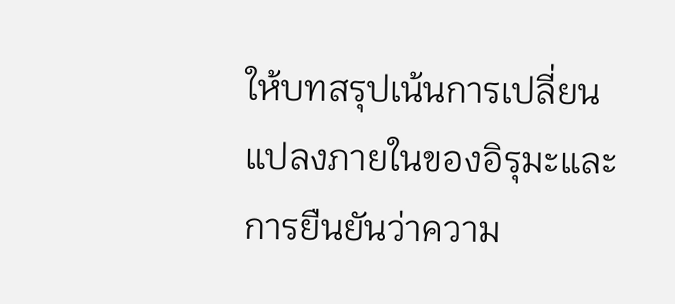ให้บทสรุปเน้นการเปลี่ยนแปลงภายในของอิรุมะและการยืนยันว่าความ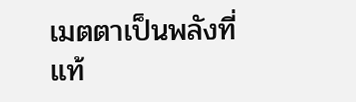เมตตาเป็นพลังที่แท้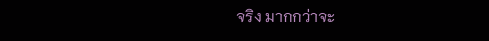จริง มากกว่าจะ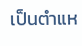เป็นตำแห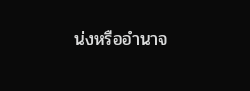น่งหรืออำนาจ